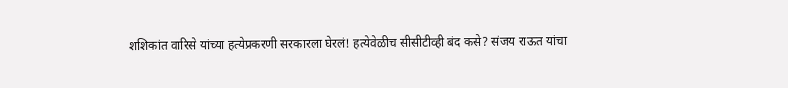शशिकांत वारिसे यांच्या हत्येप्रकरणी सरकारला घेरलं! हत्येवेळीच सीसीटीव्ही बंद कसे? संजय राऊत यांचा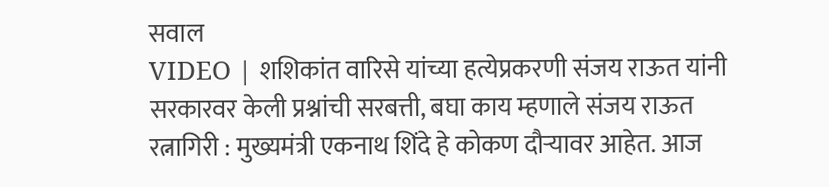सवाल
VIDEO | शशिकांत वारिसे यांच्या हत्येप्रकरणी संजय राऊत यांनी सरकारवर केली प्रश्नांची सरबत्ती, बघा काय म्हणाले संजय राऊत
रत्नागिरी : मुख्यमंत्री एकनाथ शिंदे हे कोकण दौऱ्यावर आहेत. आज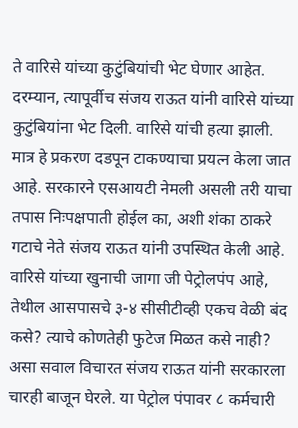ते वारिसे यांच्या कुटुंबियांची भेट घेणार आहेत. दरम्यान, त्यापूर्वीच संजय राऊत यांनी वारिसे यांच्या कुटुंबियांना भेट दिली. वारिसे यांची हत्या झाली. मात्र हे प्रकरण दडपून टाकण्याचा प्रयत्न केला जात आहे. सरकारने एसआयटी नेमली असली तरी याचा तपास निःपक्षपाती होईल का, अशी शंका ठाकरे गटाचे नेते संजय राऊत यांनी उपस्थित केली आहे. वारिसे यांच्या खुनाची जागा जी पेट्रोलपंप आहे, तेथील आसपासचे ३-४ सीसीटीव्ही एकच वेळी बंद कसे? त्याचे कोणतेही फुटेज मिळत कसे नाही? असा सवाल विचारत संजय राऊत यांनी सरकारला चारही बाजून घेरले. या पेट्रोल पंपावर ८ कर्मचारी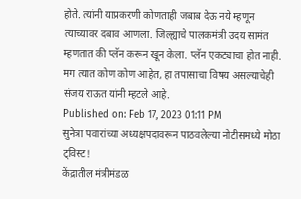होते. त्यांनी याप्रकरणी कोणताही जबाब देऊ नये म्हणून त्याच्यावर दबाव आणला. जिल्ह्याचे पालकमंत्री उदय सामंत म्हणतात की प्लॅन करून खून केला. प्लॅन एकट्याचा होत नाही. मग त्यात कोण कोण आहेत, हा तपासाचा विषय असल्याचेही संजय राऊत यांनी म्हटले आहे.
Published on: Feb 17, 2023 01:11 PM
सुनेत्रा पवारांच्या अध्यक्षपदावरून पाठवलेल्या नोटीसमध्ये मोठा ट्विस्ट!
केंद्रातील मंत्रीमंडळ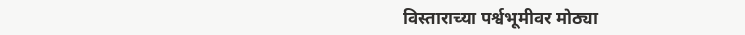विस्ताराच्या पर्श्वभूमीवर मोठ्या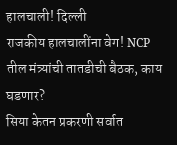हालचाली! दिल्ली
राजकीय हालचालींना वेग! NCP तील मंत्र्यांची तातडीची बैठक, काय घडणार?
सिया केतन प्रकरणी सर्वात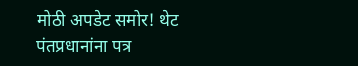मोठी अपडेट समोर! थेट पंतप्रधानांना पत्र